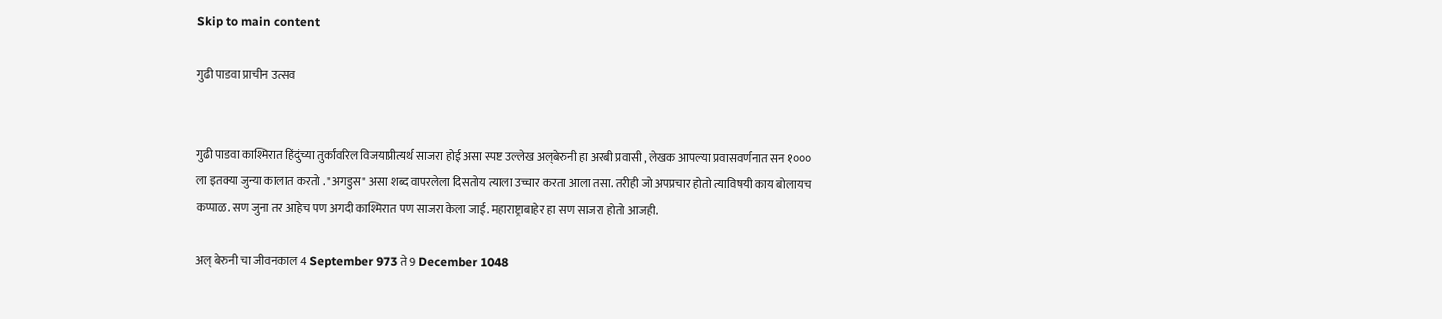Skip to main content

गुढी पाडवा प्राचीन उत्सव


गुढी पाडवा काश्मिरात हिंदुंच्या तुर्कांवरिल विजयाप्रीत्यर्थ साजरा होई असा स्पष्ट उल्लेख अल्‌बेरुनी हा अरबी प्रवासी , लेखक आपल्या प्रवासवर्णनात सन १००० ला इतक्या जुन्या कालात करतो . "अगडुस" असा शब्द वापरलेला दिसतोय त्याला उच्चार करता आला तसा. तरीही जो अपप्रचार होतो त्याविषयी काय बोलायच कप्पाळ. सण जुना तर आहेच पण अगदी काश्मिरात पण साजरा केला जाई. महाराष्ट्राबाहेर हा सण साजरा होतो आजही.

अल्‌ बेरुनी चा जीवनकाल 4 September 973 ते 9 December 1048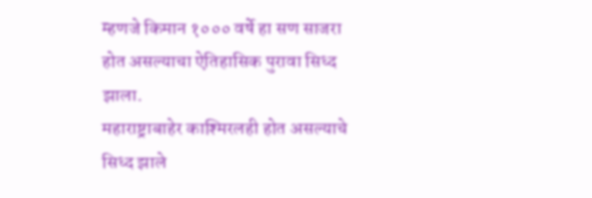म्हणजे किमान १००० वर्षे हा सण साजरा होत असल्याचा ऐतिहासिक पुरावा सिध्द झाला.
महाराष्ट्राबाहेर काश्मिरलही होत असल्याचे सिध्द झाले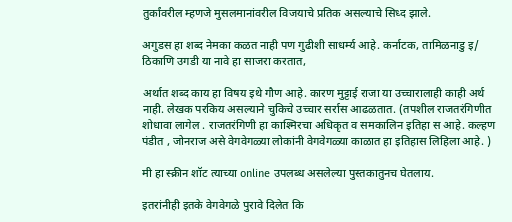तुर्कांवरील म्हणजे मुसलमानांवरील विजयाचे प्रतिक असल्याचे सिध्द झाले.

अगुडस हा शब्द नेमका कळत नाही पण गुढीशी साधर्म्य आहे. कर्नाटक, तामिळनाडु इ/ ठिकाणि उगडी या नावे हा साजरा करतात,

अर्थात शब्द काय हा विषय इथे गौण आहे. कारण मुट्टाई राजा या उच्चारालाही काही अर्थ नाही. लेखक परकिय असल्याने चुकिचे उच्चार सर्रास आढळतात. (तपशील राजतरंगिणीत शोधावा लागेल . राजतरंगिणी हा काश्मिरचा अधिकृत व समकालिन इतिहा स आहे. कल्हण पंडीत , जोनराज असे वेगवेगळ्या लोकांनी वेगवेगळ्या काळात हा इतिहास लिहिला आहे. )

मी हा स्क्रीन शॉट त्याच्या online उपलब्ध असलेल्या पुस्तकातुनच घेतलाय.

इतरांनीही इतके वेगवेगळे पुरावे दिलेत कि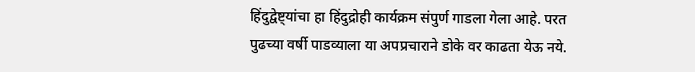हिंदुद्वेष्ट्यांचा हा हिंदुद्रोही कार्यक्रम संपुर्ण गाडला गेला आहे. परत पुढच्या वर्षी पाडव्याला या अपप्रचाराने डोके वर काढता येऊ नये.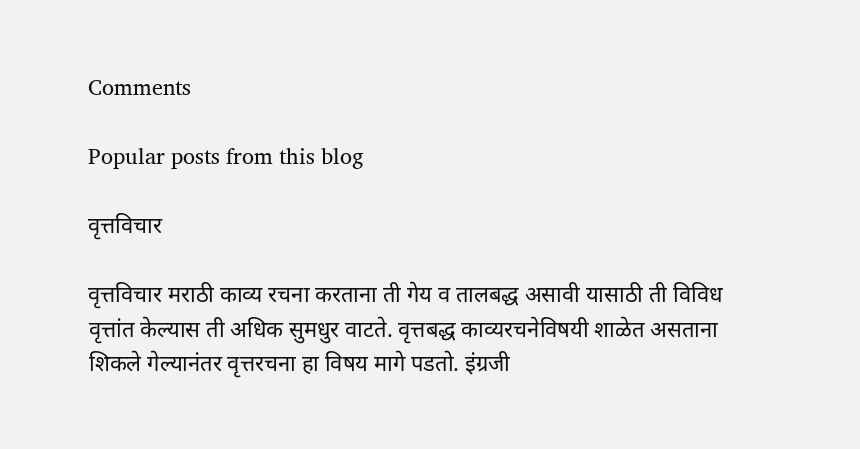Comments

Popular posts from this blog

वृत्तविचार

वृत्तविचार मराठी काव्य रचना करताना ती गेय व तालबद्ध असावी यासाठी ती विविध वृत्तांत केल्यास ती अधिक सुमधुर वाटते. वृत्तबद्ध काव्यरचनेविषयी शाळेत असताना शिकले गेल्यानंतर वृत्तरचना हा विषय मागे पडतो. इंग्रजी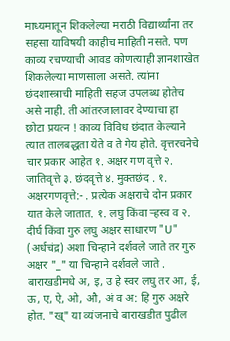माध्यमातून शिकलेल्या मराठी विद्यार्थ्यांना तर सहसा याविषयी काहीच माहिती नसते. पण काव्य रचण्याची आवड कोणत्याही ज्ञानशाखेत शिकलेल्या माणसाला असते. त्यांना छंदशास्त्राची माहिती सहज उपलब्ध होतेच असे नाही. ती आंतरजालावर देण्याचा हा छोटा प्रयत्न ! काव्य विविध छंदात केल्याने त्यात तालबद्धता येते व ते गेय होते. वृत्तरचनेचे चार प्रकार आहेत १. अक्षर गण वृत्ते २. जातिवृत्ते ३. छंदवृत्ते ४. मुक्तछंद . १. अक्षरगणवृत्ते:- . प्रत्येक अक्षराचे दोन प्रकार यात केले जातात. १. लघु किंवा ऱ्हस्व व २. दीर्घ किंवा गुरु लघु अक्षर साधारण "U" (अर्धचंद्र) अशा चिन्हाने दर्शवले जाते तर गुरु अक्षर "_" या चिन्हाने दर्शवले जाते . बाराखडीमधे अ, इ, उ हे स्वर लघु तर आ, ई, ऊ, ए, ऐ, ओ, औ, अं व अ: हि गुरु अक्षरे होत. "ख्‌" या व्यंजनाचे बाराखडीत पुढील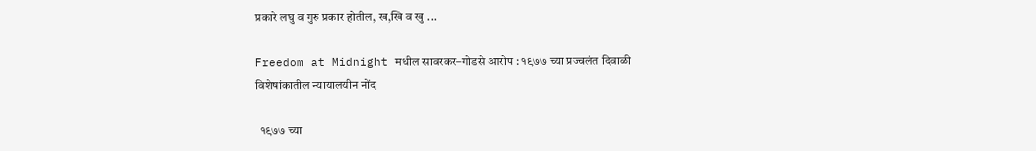प्रकारे लघु व गुरु प्रकार होतील, ख,खि व खु ...

Freedom at Midnight मधील सावरकर–गोडसे आरोप : १९७७ च्या प्रज्वलंत दिवाळी विशेषांकातील न्यायालयीन नोंद

  १९७७ च्या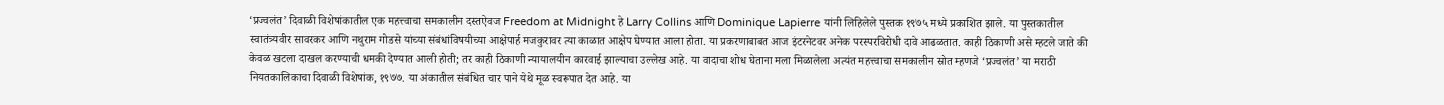‘प्रज्वलंत’ दिवाळी विशेषांकातील एक महत्त्वाचा समकालीन दस्तऐवज Freedom at Midnight हे Larry Collins आणि Dominique Lapierre यांनी लिहिलेले पुस्तक १९७५ मध्ये प्रकाशित झाले. या पुस्तकातील स्वातंत्र्यवीर सावरकर आणि नथुराम गोडसे यांच्या संबंधांविषयीच्या आक्षेपार्ह मजकुरावर त्या काळात आक्षेप घेण्यात आला होता. या प्रकरणाबाबत आज इंटरनेटवर अनेक परस्परविरोधी दावे आढळतात. काही ठिकाणी असे म्हटले जाते की केवळ खटला दाखल करण्याची धमकी देण्यात आली होती; तर काही ठिकाणी न्यायालयीन कारवाई झाल्याचा उल्लेख आहे. या वादाचा शोध घेताना मला मिळालेला अत्यंत महत्त्वाचा समकालीन स्रोत म्हणजे ‘प्रज्वलंत’ या मराठी नियतकालिकाचा दिवाळी विशेषांक, १९७७. या अंकातील संबंधित चार पाने येथे मूळ स्वरूपात देत आहे. या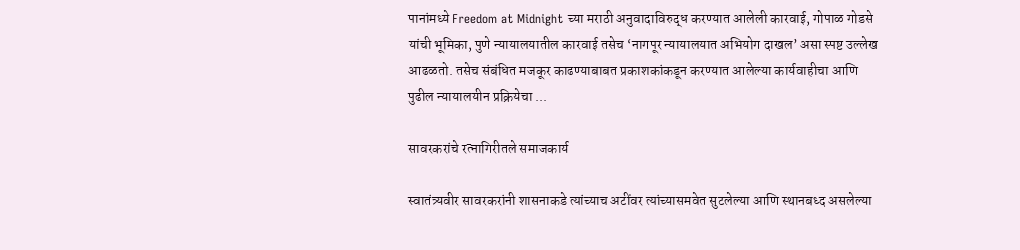पानांमध्ये Freedom at Midnight च्या मराठी अनुवादाविरुद्ध करण्यात आलेली कारवाई, गोपाळ गोडसे यांची भूमिका, पुणे न्यायालयातील कारवाई तसेच ‘नागपूर न्यायालयात अभियोग दाखल’ असा स्पष्ट उल्लेख आढळतो. तसेच संबंधित मजकूर काढण्याबाबत प्रकाशकांकडून करण्यात आलेल्या कार्यवाहीचा आणि पुढील न्यायालयीन प्रक्रियेचा ...

सावरकरांचे रत्नागिरीतले समाजकार्य

स्वातंत्र्यवीर सावरकरांनी शासनाकडे त्यांच्याच अटींवर त्यांच्यासमवेत सुटलेल्या आणि स्थानबध्द असलेल्या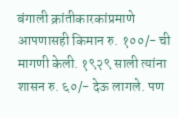बंगाली क्रांतीकारकांप्रमाणे आपणासही किमान रु. १००/- ची मागणी केली. १९२९ साली त्यांना शासन रु. ६०/- देऊ लागले. पण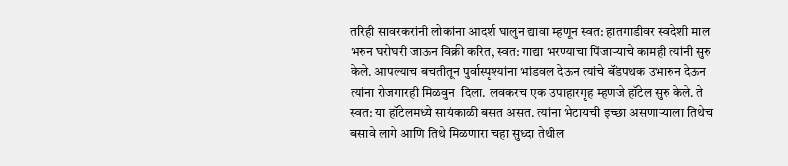तरिही सावरकरांनी लोकांना आदर्श घालुन द्यावा म्हणून स्वत: हातगाडीवर स्वदेशी माल भरुन घरोघरी जाऊन विक्री करित, स्वत: गाद्या भरण्याचा पिंजाऱ्याचे कामही त्यांनी सुरु केले. आपल्याच बचतीतून पुर्वास्पृश्यांना भांडवल देऊन त्यांचे बॅंडपथक उभारुन देऊन त्यांना रोजगारही मिळवुन  दिला. लवकरच एक उपाहारगृह म्हणजे हॉटेल सुरु केले. ते स्वत: या हॉटेलमध्ये सायंकाळी बसत असत. त्यांना भेटायची इच्छा असणाऱ्याला तिथेच बसावे लागे आणि तिथे मिळणारा चहा सुध्दा तेथील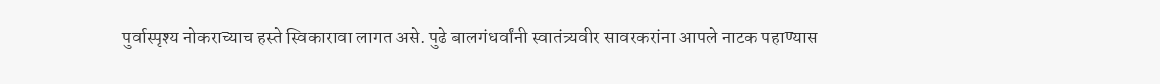पुर्वास्पृश्य नोकराच्याच हस्ते स्विकारावा लागत असे. पुढे बालगंधर्वांनी स्वातंत्र्यवीर सावरकरांना आपले नाटक पहाण्यास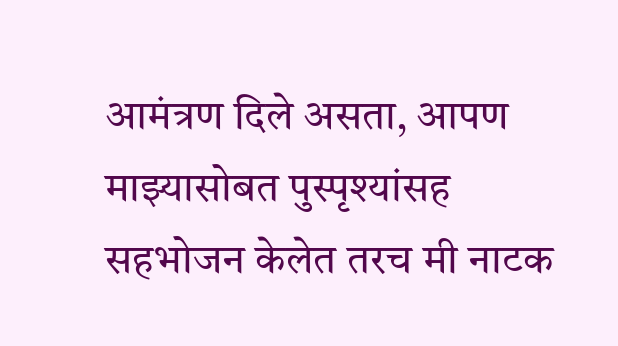आमंत्रण दिले असता, आपण माझ्यासोबत पुस्पृश्यांसह सहभोजन केलेत तरच मी नाटक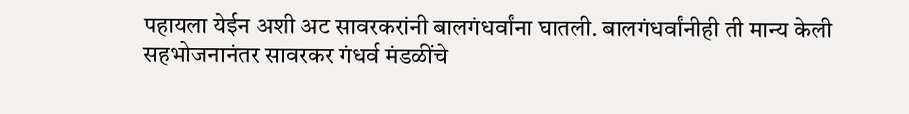पहायला येईन अशी अट सावरकरांनी बालगंधर्वांना घातली. बालगंधर्वांनीही ती मान्य केली सहभोजनानंतर सावरकर गंधर्व मंडळींचे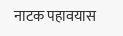नाटक पहावयास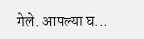गेले. आपल्या घ...